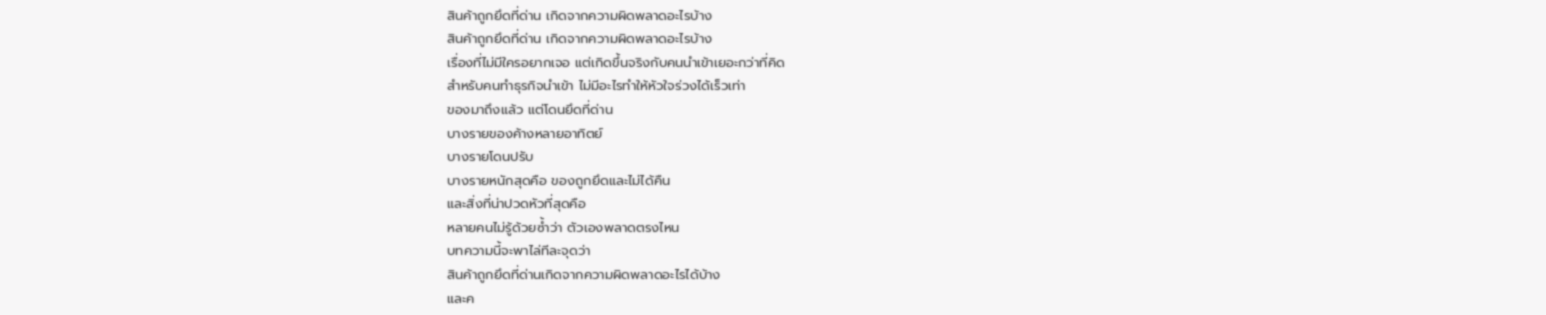สินค้าถูกยึดที่ด่าน เกิดจากความผิดพลาดอะไรบ้าง
สินค้าถูกยึดที่ด่าน เกิดจากความผิดพลาดอะไรบ้าง
เรื่องที่ไม่มีใครอยากเจอ แต่เกิดขึ้นจริงกับคนนำเข้าเยอะกว่าที่คิด
สำหรับคนทำธุรกิจนำเข้า ไม่มีอะไรทำให้หัวใจร่วงได้เร็วเท่า
ของมาถึงแล้ว แต่โดนยึดที่ด่าน
บางรายของค้างหลายอาทิตย์
บางรายโดนปรับ
บางรายหนักสุดคือ ของถูกยึดและไม่ได้คืน
และสิ่งที่น่าปวดหัวที่สุดคือ
หลายคนไม่รู้ด้วยซ้ำว่า ตัวเองพลาดตรงไหน
บทความนี้จะพาไล่ทีละจุดว่า
สินค้าถูกยึดที่ด่านเกิดจากความผิดพลาดอะไรได้บ้าง
และค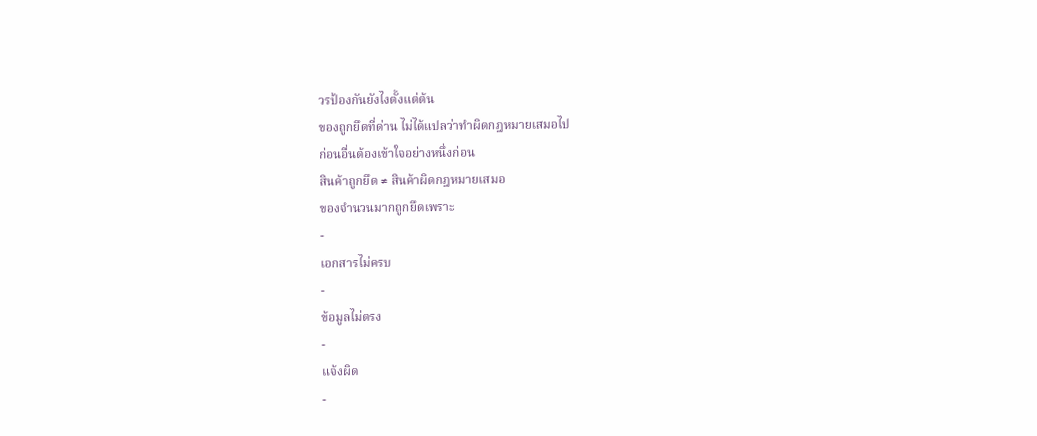วรป้องกันยังไงตั้งแต่ต้น
ของถูกยึดที่ด่าน ไม่ได้แปลว่าทำผิดกฎหมายเสมอไป
ก่อนอื่นต้องเข้าใจอย่างหนึ่งก่อน
สินค้าถูกยึด ≠ สินค้าผิดกฎหมายเสมอ
ของจำนวนมากถูกยึดเพราะ
-
เอกสารไม่ครบ
-
ข้อมูลไม่ตรง
-
แจ้งผิด
-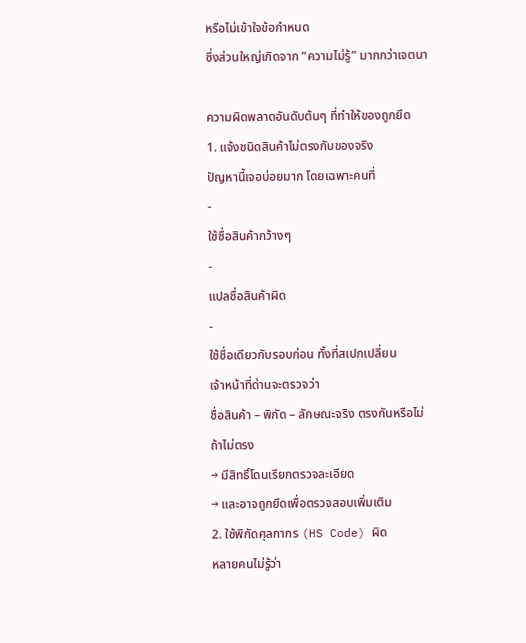หรือไม่เข้าใจข้อกำหนด
ซึ่งส่วนใหญ่เกิดจาก “ความไม่รู้” มากกว่าเจตนา

ความผิดพลาดอันดับต้นๆ ที่ทำให้ของถูกยึด
1. แจ้งชนิดสินค้าไม่ตรงกับของจริง
ปัญหานี้เจอบ่อยมาก โดยเฉพาะคนที่
-
ใช้ชื่อสินค้ากว้างๆ
-
แปลชื่อสินค้าผิด
-
ใช้ชื่อเดียวกับรอบก่อน ทั้งที่สเปกเปลี่ยน
เจ้าหน้าที่ด่านจะตรวจว่า
ชื่อสินค้า – พิกัด – ลักษณะจริง ตรงกันหรือไม่
ถ้าไม่ตรง
→ มีสิทธิ์โดนเรียกตรวจละเอียด
→ และอาจถูกยึดเพื่อตรวจสอบเพิ่มเติม
2. ใช้พิกัดศุลกากร (HS Code) ผิด
หลายคนไม่รู้ว่า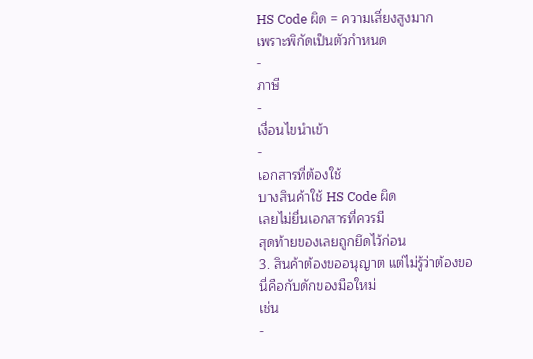HS Code ผิด = ความเสี่ยงสูงมาก
เพราะพิกัดเป็นตัวกำหนด
-
ภาษี
-
เงื่อนไขนำเข้า
-
เอกสารที่ต้องใช้
บางสินค้าใช้ HS Code ผิด
เลยไม่ยื่นเอกสารที่ควรมี
สุดท้ายของเลยถูกยึดไว้ก่อน
3. สินค้าต้องขออนุญาต แต่ไม่รู้ว่าต้องขอ
นี่คือกับดักของมือใหม่
เช่น
-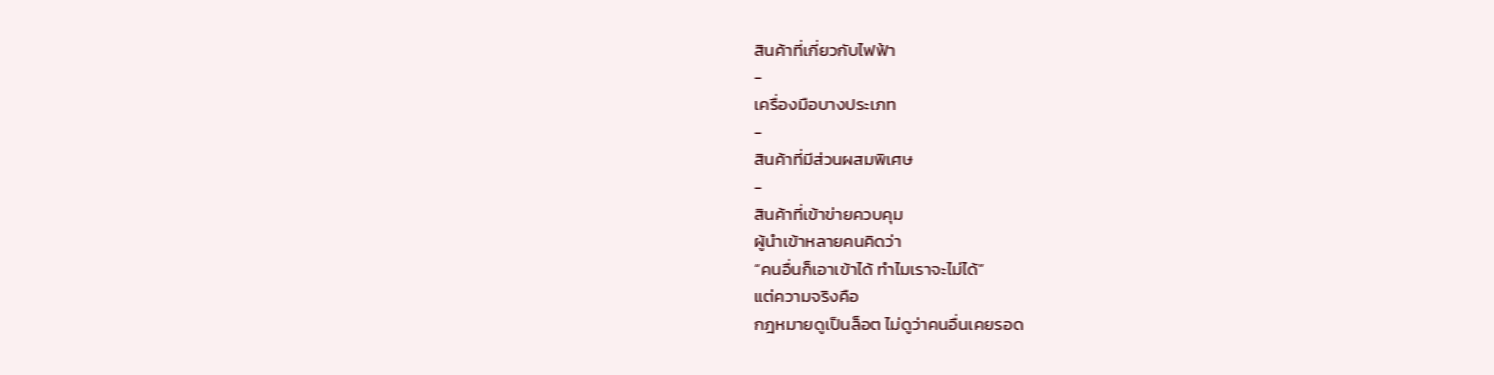สินค้าที่เกี่ยวกับไฟฟ้า
-
เครื่องมือบางประเภท
-
สินค้าที่มีส่วนผสมพิเศษ
-
สินค้าที่เข้าข่ายควบคุม
ผู้นำเข้าหลายคนคิดว่า
“คนอื่นก็เอาเข้าได้ ทำไมเราจะไม่ได้”
แต่ความจริงคือ
กฎหมายดูเป็นล็อต ไม่ดูว่าคนอื่นเคยรอด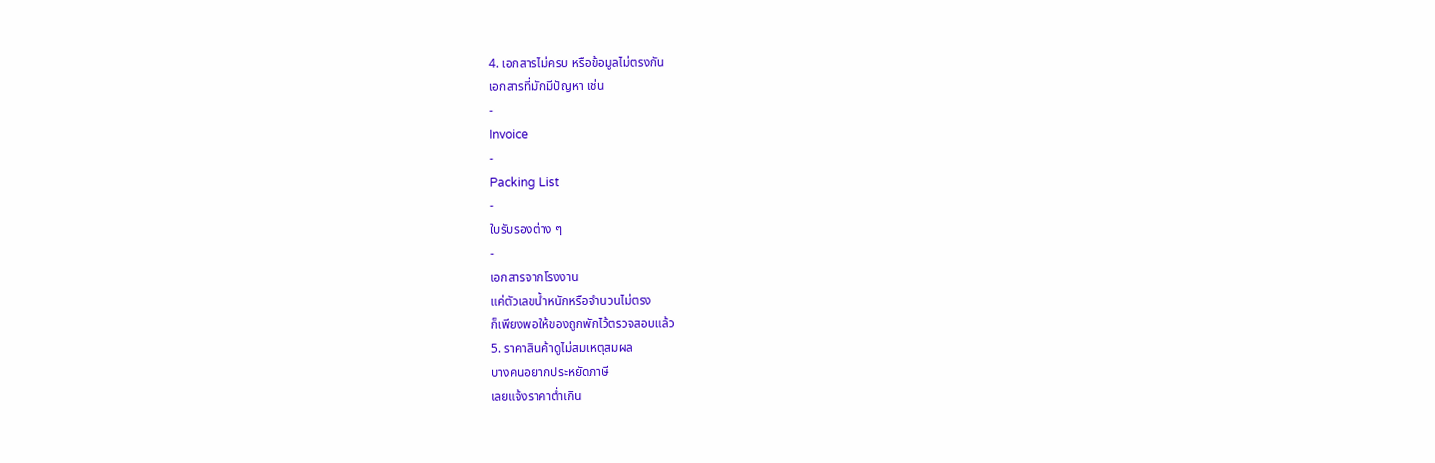4. เอกสารไม่ครบ หรือข้อมูลไม่ตรงกัน
เอกสารที่มักมีปัญหา เช่น
-
Invoice
-
Packing List
-
ใบรับรองต่าง ๆ
-
เอกสารจากโรงงาน
แค่ตัวเลขน้ำหนักหรือจำนวนไม่ตรง
ก็เพียงพอให้ของถูกพักไว้ตรวจสอบแล้ว
5. ราคาสินค้าดูไม่สมเหตุสมผล
บางคนอยากประหยัดภาษี
เลยแจ้งราคาต่ำเกิน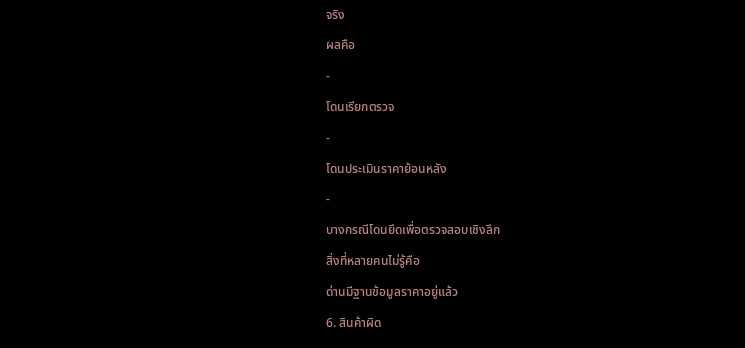จริง
ผลคือ
-
โดนเรียกตรวจ
-
โดนประเมินราคาย้อนหลัง
-
บางกรณีโดนยึดเพื่อตรวจสอบเชิงลึก
สิ่งที่หลายคนไม่รู้คือ
ด่านมีฐานข้อมูลราคาอยู่แล้ว
6. สินค้าผิด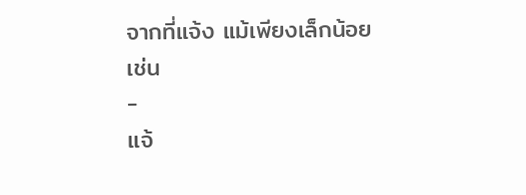จากที่แจ้ง แม้เพียงเล็กน้อย
เช่น
-
แจ้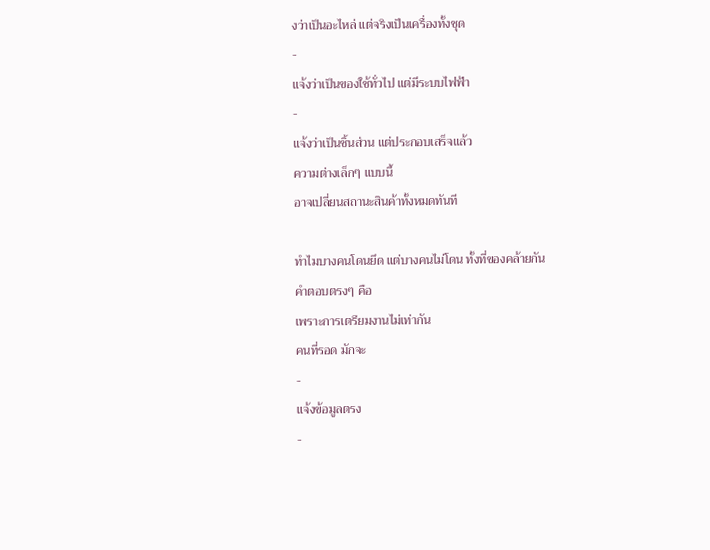งว่าเป็นอะไหล่ แต่จริงเป็นเครื่องทั้งชุด
-
แจ้งว่าเป็นของใช้ทั่วไป แต่มีระบบไฟฟ้า
-
แจ้งว่าเป็นชิ้นส่วน แต่ประกอบเสร็จแล้ว
ความต่างเล็กๆ แบบนี้
อาจเปลี่ยนสถานะสินค้าทั้งหมดทันที

ทำไมบางคนโดนยึด แต่บางคนไม่โดน ทั้งที่ของคล้ายกัน
คำตอบตรงๆ คือ
เพราะการเตรียมงานไม่เท่ากัน
คนที่รอด มักจะ
-
แจ้งข้อมูลตรง
-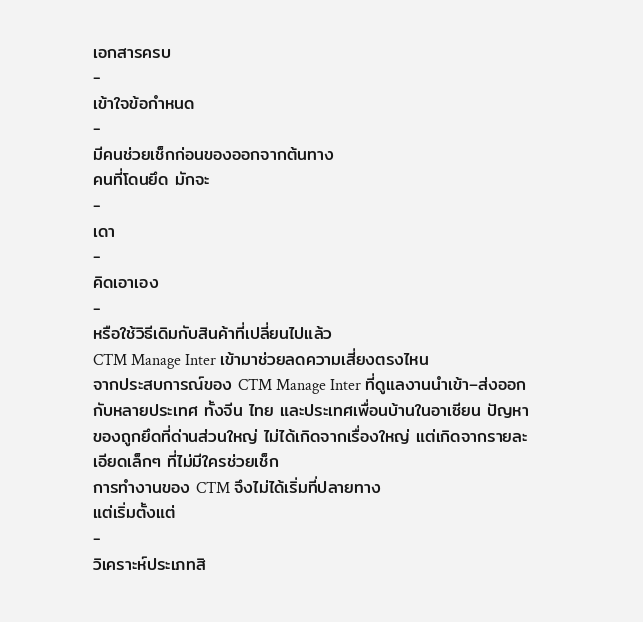เอกสารครบ
-
เข้าใจข้อกำหนด
-
มีคนช่วยเช็กก่อนของออกจากต้นทาง
คนที่โดนยึด มักจะ
-
เดา
-
คิดเอาเอง
-
หรือใช้วิธีเดิมกับสินค้าที่เปลี่ยนไปแล้ว
CTM Manage Inter เข้ามาช่วยลดความเสี่ยงตรงไหน
จากประสบการณ์ของ CTM Manage Inter ที่ดูแลงานนำเข้า–ส่งออกกับหลายประเทศ ทั้งจีน ไทย และประเทศเพื่อนบ้านในอาเซียน ปัญหาของถูกยึดที่ด่านส่วนใหญ่ ไม่ได้เกิดจากเรื่องใหญ่ แต่เกิดจากรายละเอียดเล็กๆ ที่ไม่มีใครช่วยเช็ก
การทำงานของ CTM จึงไม่ได้เริ่มที่ปลายทาง
แต่เริ่มตั้งแต่
-
วิเคราะห์ประเภทสิ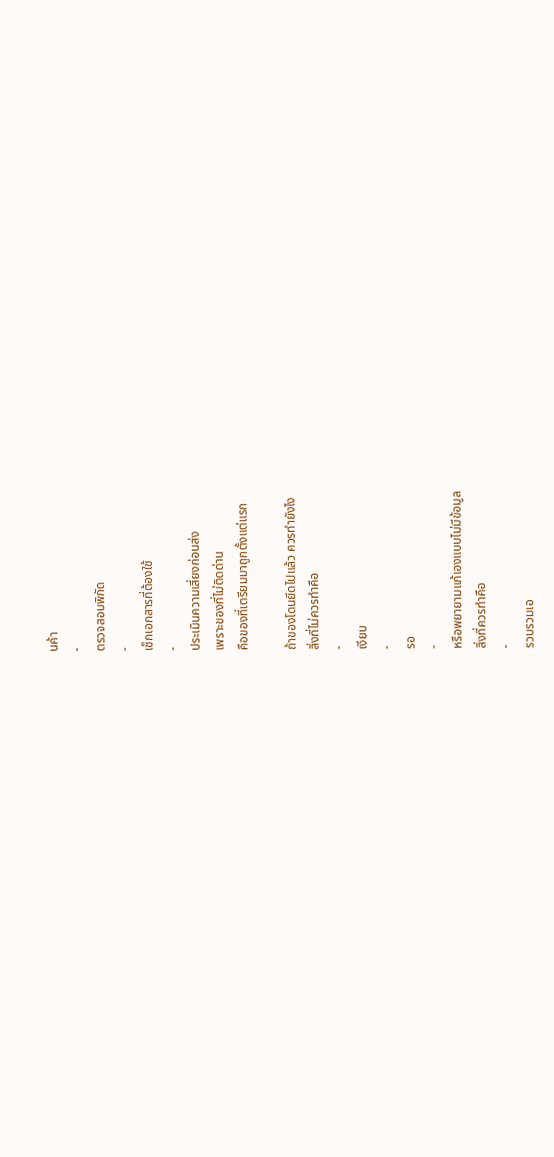นค้า
-
ตรวจสอบพิกัด
-
เช็กเอกสารที่ต้องใช้
-
ประเมินความเสี่ยงก่อนส่ง
เพราะของที่ไม่ติดด่าน
คือของที่เตรียมมาถูกตั้งแต่แรก

ถ้าของโดนยึดไปแล้ว ควรทำยังไง
สิ่งที่ไม่ควรทำคือ
-
เงียบ
-
รอ
-
หรือพยายามแก้เองแบบไม่มีข้อมูล
สิ่งที่ควรทำคือ
-
รวบรวมเอ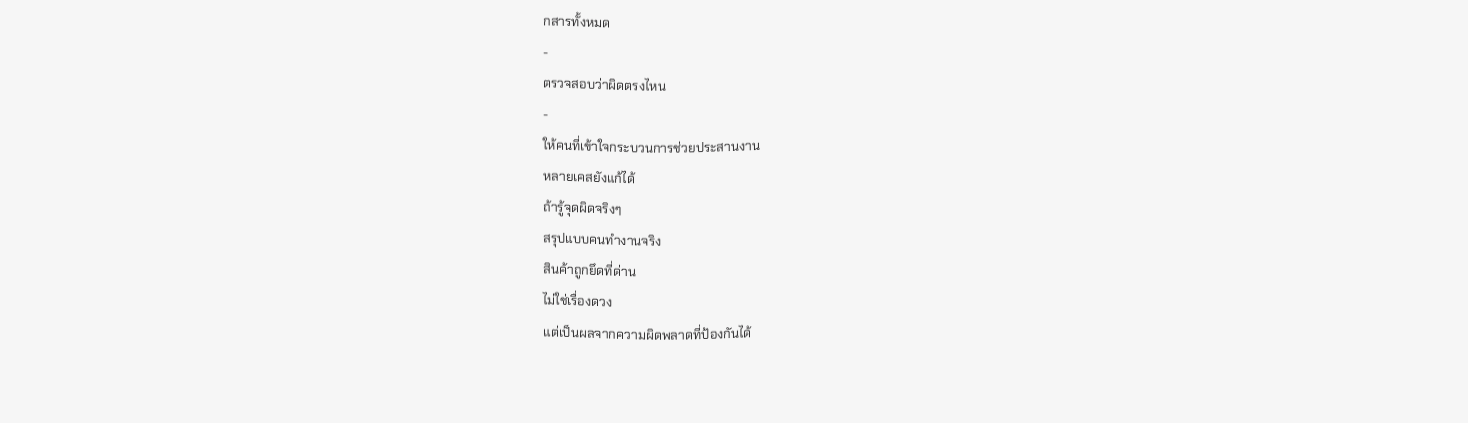กสารทั้งหมด
-
ตรวจสอบว่าผิดตรงไหน
-
ให้คนที่เข้าใจกระบวนการช่วยประสานงาน
หลายเคสยังแก้ได้
ถ้ารู้จุดผิดจริงๆ
สรุปแบบคนทำงานจริง
สินค้าถูกยึดที่ด่าน
ไม่ใช่เรื่องดวง
แต่เป็นผลจากความผิดพลาดที่ป้องกันได้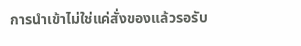การนำเข้าไม่ใช่แค่สั่งของแล้วรอรับ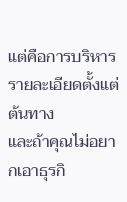แต่คือการบริหารรายละเอียดตั้งแต่ต้นทาง
และถ้าคุณไม่อยากเอาธุรกิ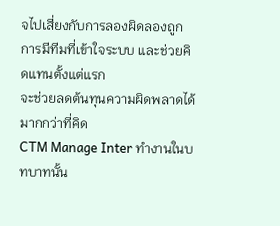จไปเสี่ยงกับการลองผิดลองถูก
การมีทีมที่เข้าใจระบบ และช่วยคิดแทนตั้งแต่แรก
จะช่วยลดต้นทุนความผิดพลาดได้มากกว่าที่คิด
CTM Manage Inter ทำงานในบทบาทนั้น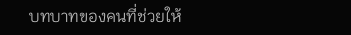บทบาทของคนที่ช่วยให้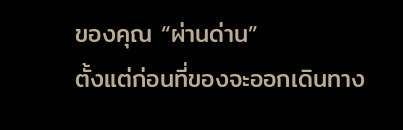ของคุณ “ผ่านด่าน”
ตั้งแต่ก่อนที่ของจะออกเดินทาง